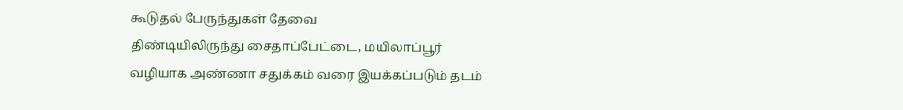கூடுதல் பேருந்துகள் தேவை
திண்டியிலிருந்து சைதாப்பேட்டை, மயிலாப்பூர் வழியாக அண்ணா சதுக்கம் வரை இயக்கப்படும் தடம்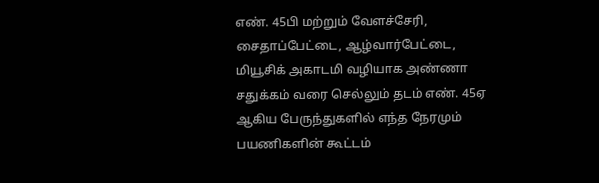எண். 45பி மற்றும் வேளச்சேரி, சைதாப்பேட்டை, ஆழ்வார்பேட்டை, மியூசிக் அகாடமி வழியாக அண்ணா சதுக்கம் வரை செல்லும் தடம் எண். 45ஏ ஆகிய பேருந்துகளில் எந்த நேரமும் பயணிகளின் கூட்டம்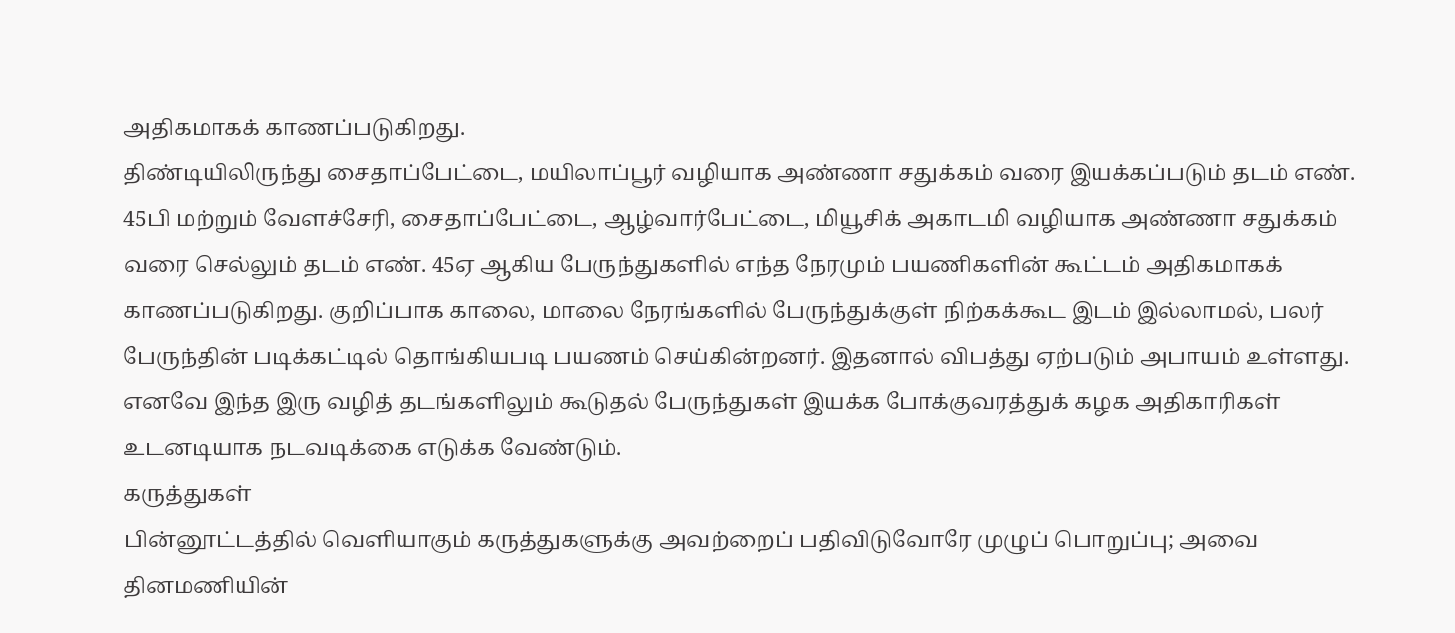அதிகமாகக் காணப்படுகிறது.
திண்டியிலிருந்து சைதாப்பேட்டை, மயிலாப்பூர் வழியாக அண்ணா சதுக்கம் வரை இயக்கப்படும் தடம் எண். 45பி மற்றும் வேளச்சேரி, சைதாப்பேட்டை, ஆழ்வார்பேட்டை, மியூசிக் அகாடமி வழியாக அண்ணா சதுக்கம் வரை செல்லும் தடம் எண். 45ஏ ஆகிய பேருந்துகளில் எந்த நேரமும் பயணிகளின் கூட்டம் அதிகமாகக் காணப்படுகிறது. குறிப்பாக காலை, மாலை நேரங்களில் பேருந்துக்குள் நிற்கக்கூட இடம் இல்லாமல், பலர் பேருந்தின் படிக்கட்டில் தொங்கியபடி பயணம் செய்கின்றனர். இதனால் விபத்து ஏற்படும் அபாயம் உள்ளது. எனவே இந்த இரு வழித் தடங்களிலும் கூடுதல் பேருந்துகள் இயக்க போக்குவரத்துக் கழக அதிகாரிகள் உடனடியாக நடவடிக்கை எடுக்க வேண்டும்.
கருத்துகள்
பின்னூட்டத்தில் வெளியாகும் கருத்துகளுக்கு அவற்றைப் பதிவிடுவோரே முழுப் பொறுப்பு; அவை தினமணியின்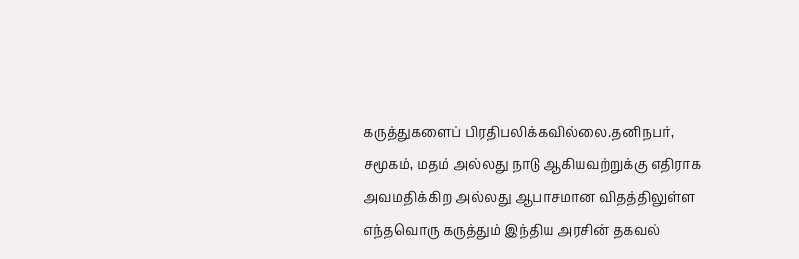கருத்துகளைப் பிரதிபலிக்கவில்லை.தனிநபர், சமூகம், மதம் அல்லது நாடு ஆகியவற்றுக்கு எதிராக அவமதிக்கிற அல்லது ஆபாசமான விதத்திலுள்ள எந்தவொரு கருத்தும் இந்திய அரசின் தகவல்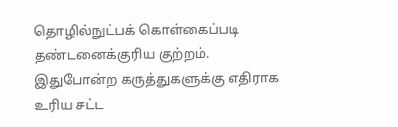தொழில்நுட்பக் கொள்கைப்படி தண்டனைக்குரிய குற்றம். இதுபோன்ற கருத்துகளுக்கு எதிராக உரிய சட்ட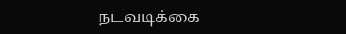நடவடிக்கை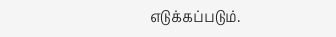எடுக்கப்படும்.